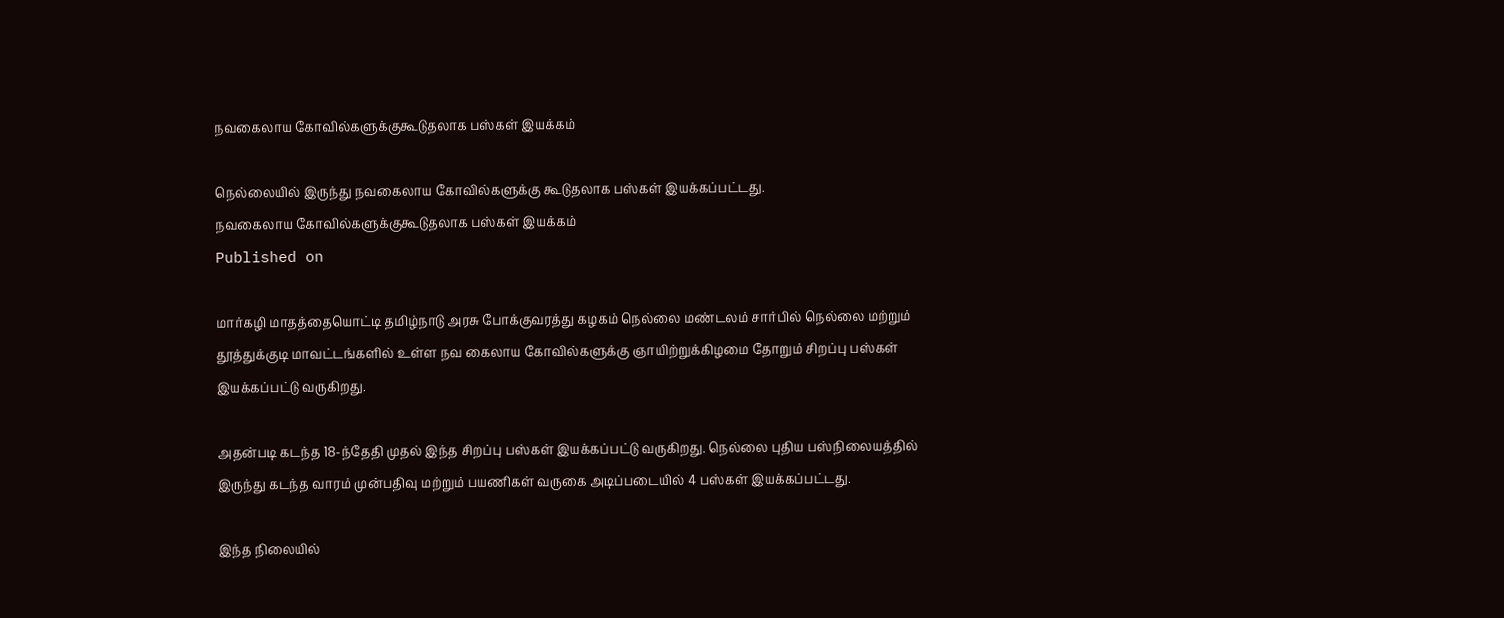நவகைலாய கோவில்களுக்குகூடுதலாக பஸ்கள் இயக்கம்

நெல்லையில் இருந்து நவகைலாய கோவில்களுக்கு கூடுதலாக பஸ்கள் இயக்கப்பட்டது.
நவகைலாய கோவில்களுக்குகூடுதலாக பஸ்கள் இயக்கம்
Published on

மார்கழி மாதத்தையொட்டி தமிழ்நாடு அரசு போக்குவரத்து கழகம் நெல்லை மண்டலம் சார்பில் நெல்லை மற்றும் தூத்துக்குடி மாவட்டங்களில் உள்ள நவ கைலாய கோவில்களுக்கு ஞாயிற்றுக்கிழமை தோறும் சிறப்பு பஸ்கள் இயக்கப்பட்டு வருகிறது.

அதன்படி கடந்த 18-ந்தேதி முதல் இந்த சிறப்பு பஸ்கள் இயக்கப்பட்டு வருகிறது. நெல்லை புதிய பஸ்நிலையத்தில் இருந்து கடந்த வாரம் முன்பதிவு மற்றும் பயணிகள் வருகை அடிப்படையில் 4 பஸ்கள் இயக்கப்பட்டது.

இந்த நிலையில்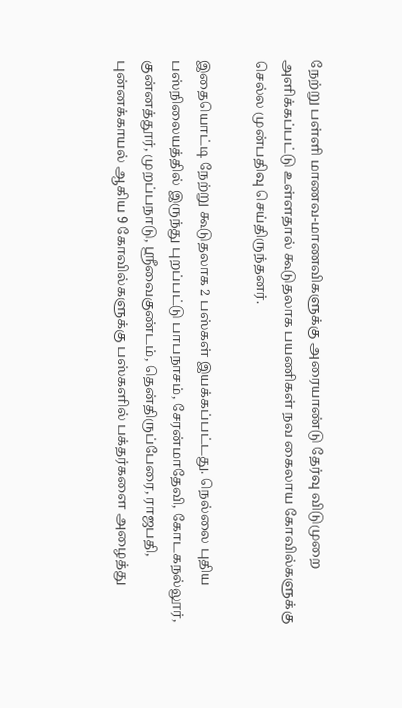நேற்று பள்ளி மாணவ-மாணவிகளுக்கு அரையாண்டு தேர்வு விடுமுறை அளிக்கப்பட்டு உள்ளதால் கூடுதலாக பயணிகள் நவ கைலாய கோவில்களுக்கு செல்ல முன்பதிவு செய்திருந்தனர்.

இதையொட்டி நேற்று கூடுதலாக 2 பஸ்கள் இயக்கப்பட்டது. நெல்லை புதிய பஸ்நிலையத்தில் இருந்து புறப்பட்டு பாபநாசம், சேரன்மாதேவி, கோடகநல்லூர், குன்னத்தூர், முறப்பநாடு, ஸ்ரீவைகுண்டம், தென்திருப்பேரை, ராஜபதி, புன்னக்காயல் ஆகிய 9 கோவில்களுக்கு பஸ்களில் பக்தர்களை அழைத்து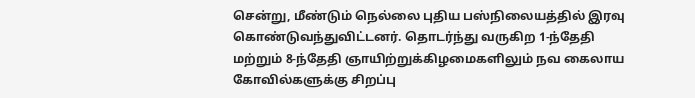சென்று, மீண்டும் நெல்லை புதிய பஸ்நிலையத்தில் இரவு கொண்டுவந்துவிட்டனர். தொடர்ந்து வருகிற 1-ந்தேதி மற்றும் 8-ந்தேதி ஞாயிற்றுக்கிழமைகளிலும் நவ கைலாய கோவில்களுக்கு சிறப்பு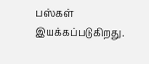பஸ்கள் இயக்கப்படுகிறது.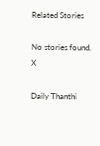Related Stories

No stories found.
X

Daily Thanthi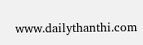www.dailythanthi.com